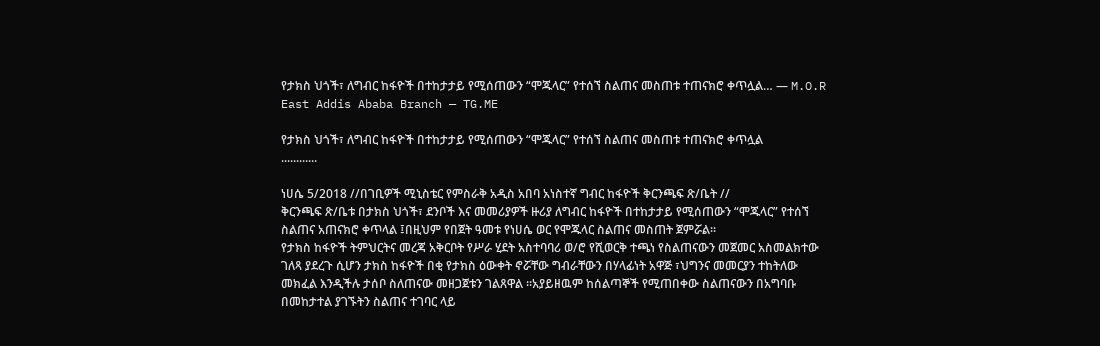የታክስ ህጎች፣ ለግብር ከፋዮች በተከታታይ የሚሰጠውን “ሞጁላር” የተሰኘ ስልጠና መስጠቱ ተጠናክሮ ቀጥሏል… — M.O.R East Addis Ababa Branch — TG.ME

የታክስ ህጎች፣ ለግብር ከፋዮች በተከታታይ የሚሰጠውን “ሞጁላር” የተሰኘ ስልጠና መስጠቱ ተጠናክሮ ቀጥሏል
............

ነሀሴ 5/2018 //በገቢዎች ሚኒስቴር የምስራቅ አዲስ አበባ አነስተኛ ግብር ከፋዮች ቅርንጫፍ ጽ/ቤት //
ቅርንጫፍ ጽ/ቤቱ በታክስ ህጎች፣ ደንቦች እና መመሪያዎች ዙሪያ ለግብር ከፋዮች በተከታታይ የሚሰጠውን “ሞጁላር” የተሰኘ ስልጠና አጠናክሮ ቀጥላል ፤በዚህም የበጀት ዓመቱ የነሀሴ ወር የሞጁላር ስልጠና መስጠት ጀምሯል፡፡
የታክስ ከፋዮች ትምህርትና መረጃ አቅርቦት የሥራ ሂደት አስተባባሪ ወ/ሮ የሺወርቅ ተጫነ የስልጠናውን መጀመር አስመልክተው ገለጻ ያደረጉ ሲሆን ታክስ ከፋዮች በቂ የታክስ ዕውቀት ኖሯቸው ግብራቸውን በሃላፊነት አዋጅ ፣ህግንና መመርያን ተከትለው መክፈል እንዲችሉ ታሰቦ ስለጠናው መዘጋጀቱን ገልጸዋል ።አያይዘዉም ከሰልጣኞች የሚጠበቀው ስልጠናውን በአግባቡ በመከታተል ያገኙትን ስልጠና ተገባር ላይ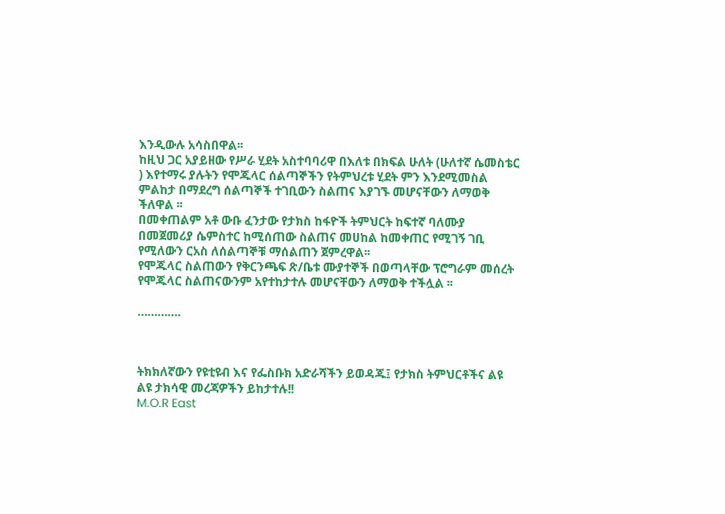እንዲውሉ አሳስበዋል፡፡
ከዚህ ጋር አያይዘው የሥራ ሂደት አስተባባሪዋ በእለቱ በክፍል ሁለት (ሁለተኛ ሴመስቴር ) እየተማሩ ያሉትን የሞጁላር ሰልጣኞችን የትምህረቱ ሂደት ምን እንደሚመስል ምልከታ በማደረግ ሰልጣኞች ተገቢውን ስልጠና እያገኙ መሆናቸውን ለማወቅ ችለዋል ፡፡
በመቀጠልም አቶ ውቡ ፈንታው የታክስ ከፋዮች ትምህርት ከፍተኛ ባለሙያ በመጀመሪያ ሴምስተር ከሚሰጠው ስልጠና መሀከል ከመቀጠር የሚገኝ ገቢ የሚለውን ርአስ ለሰልጣኞቹ ማሰልጠን ጀምረዋል፡፡
የሞጁላር ስልጠውን የቅርንጫፍ ጽ/ቤቱ ሙያተኞች በወጣላቸው ፕሮግራም መሰረት የሞጁላር ስልጠናውንም አየተከታተሉ መሆናቸውን ለማወቅ ተችሏል ፡፡

………….



ትክክለኛውን የዩቲዩብ እና የፌስቡክ አድራሻችን ይወዳጁ፤ የታክስ ትምህርቶችና ልዩ ልዩ ታክሳዊ መረጃዎችን ይከታተሉ!!
M.O.R East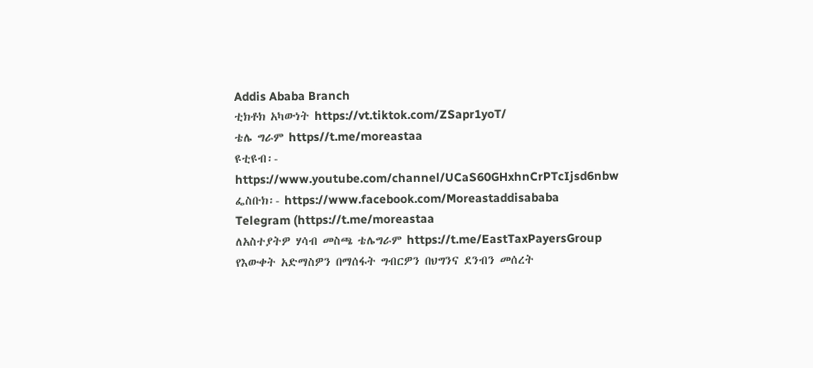Addis Ababa Branch
ቲክቶክ አካውነት https://vt.tiktok.com/ZSapr1yoT/
ቴሌ ግራም https//t.me/moreastaa
ዩቲዩብ፡- https://www.youtube.com/channel/UCaS60GHxhnCrPTcIjsd6nbw
ፌስቡክ፡- https://www.facebook.com/Moreastaddisababa
Telegram (https://t.me/moreastaa
ለአስተያትዎ ሃሳብ መስጫ ቴሌግራም https://t.me/EastTaxPayersGroup
የእውቀት አድማስዎን በማሰፋት ግብርዎን በህግንና ደንብን መሰረት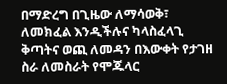በማድረግ በጊዜው ለማሳወቅ፣ ለመክፈል እንዲችሉና ካላስፈላጊ ቅጣትና ወጪ ለመዳን በእውቀት የታገዘ ስራ ለመስራት የሞጁላር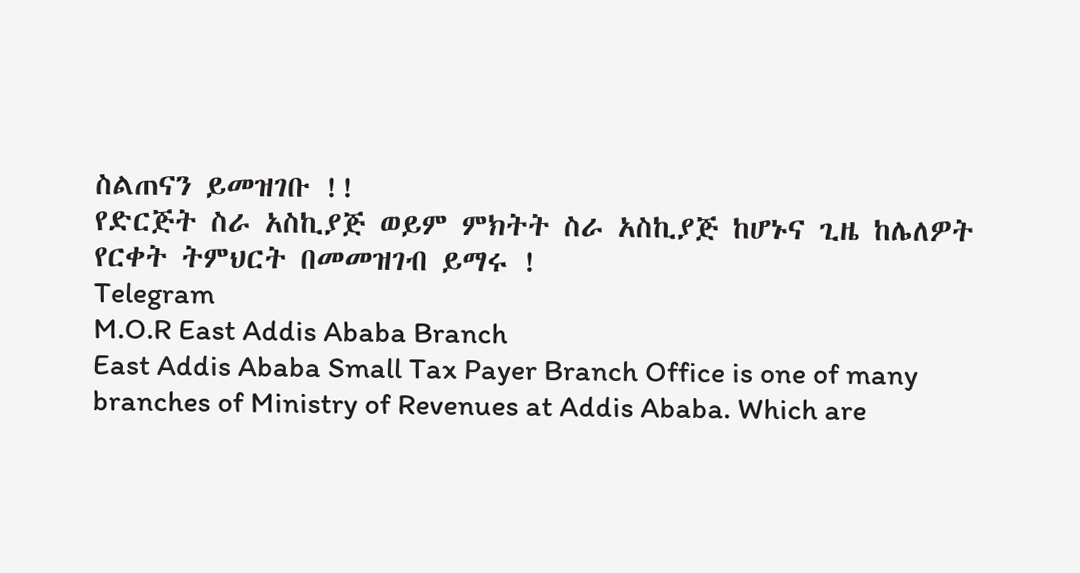ስልጠናን ይመዝገቡ !!
የድርጅት ስራ አስኪያጅ ወይም ምክትት ስራ አስኪያጅ ከሆኑና ጊዜ ከሌለዎት የርቀት ትምህርት በመመዝገብ ይማሩ !
Telegram
M.O.R East Addis Ababa Branch
East Addis Ababa Small Tax Payer Branch Office is one of many branches of Ministry of Revenues at Addis Ababa. Which are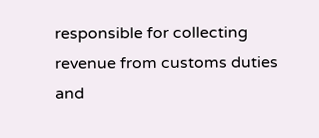responsible for collecting revenue from customs duties and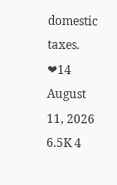domestic taxes.
❤14
August 11, 2026 6.5K 4